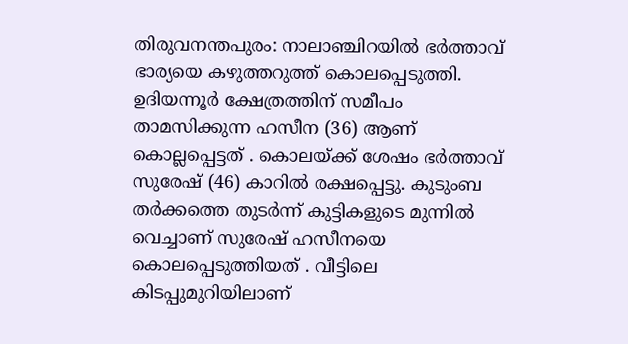തിരുവനന്തപുരം: നാലാഞ്ചിറയിൽ ഭർത്താവ് ഭാര്യയെ കഴുത്തറുത്ത് കൊലപ്പെടുത്തി. ഉദിയന്നൂർ ക്ഷേത്രത്തിന് സമീപം താമസിക്കുന്ന ഹസീന (36) ആണ് കൊല്ലപ്പെട്ടത് . കൊലയ്ക്ക് ശേഷം ഭർത്താവ് സുരേഷ് (46) കാറിൽ രക്ഷപ്പെട്ടു. കുടുംബ തർക്കത്തെ തുടർന്ന് കുട്ടികളുടെ മുന്നിൽ വെച്ചാണ് സുരേഷ് ഹസീനയെ കൊലപ്പെടുത്തിയത് . വീട്ടിലെ കിടപ്പുമുറിയിലാണ്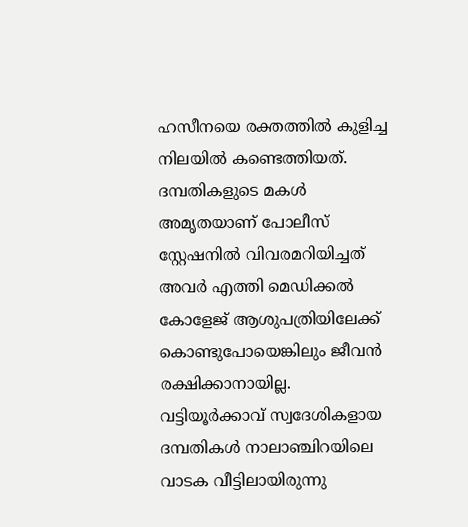ഹസീനയെ രക്തത്തിൽ കുളിച്ച നിലയിൽ കണ്ടെത്തിയത്. ദമ്പതികളുടെ മകൾ അമൃതയാണ് പോലീസ് സ്റ്റേഷനിൽ വിവരമറിയിച്ചത് അവർ എത്തി മെഡിക്കൽ കോളേജ് ആശുപത്രിയിലേക്ക് കൊണ്ടുപോയെങ്കിലും ജീവൻ രക്ഷിക്കാനായില്ല.
വട്ടിയൂർക്കാവ് സ്വദേശികളായ ദമ്പതികൾ നാലാഞ്ചിറയിലെ വാടക വീട്ടിലായിരുന്നു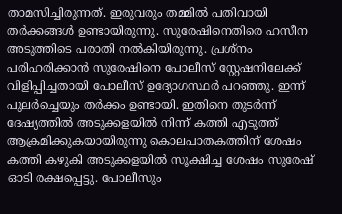താമസിച്ചിരുന്നത്. ഇരുവരും തമ്മിൽ പതിവായി തർക്കങ്ങൾ ഉണ്ടായിരുന്നു. സുരേഷിനെതിരെ ഹസീന അടുത്തിടെ പരാതി നൽകിയിരുന്നു. പ്രശ്നം പരിഹരിക്കാൻ സുരേഷിനെ പോലീസ് സ്റ്റേഷനിലേക്ക് വിളിപ്പിച്ചതായി പോലീസ് ഉദ്യോഗസ്ഥർ പറഞ്ഞു. ഇന്ന് പുലർച്ചെയും തർക്കം ഉണ്ടായി. ഇതിനെ തുടർന്ന് ദേഷ്യത്തിൽ അടുക്കളയിൽ നിന്ന് കത്തി എടുത്ത് ആക്രമിക്കുകയായിരുന്നു കൊലപാതകത്തിന് ശേഷം കത്തി കഴുകി അടുക്കളയിൽ സൂക്ഷിച്ച ശേഷം സുരേഷ് ഓടി രക്ഷപ്പെട്ടു. പോലീസും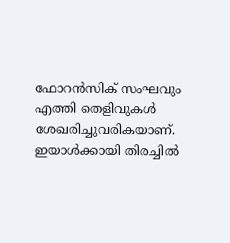ഫോറൻസിക് സംഘവും എത്തി തെളിവുകൾ ശേഖരിച്ചുവരികയാണ്. ഇയാൾക്കായി തിരച്ചിൽ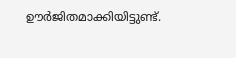ഊർജിതമാക്കിയിട്ടുണ്ട്.